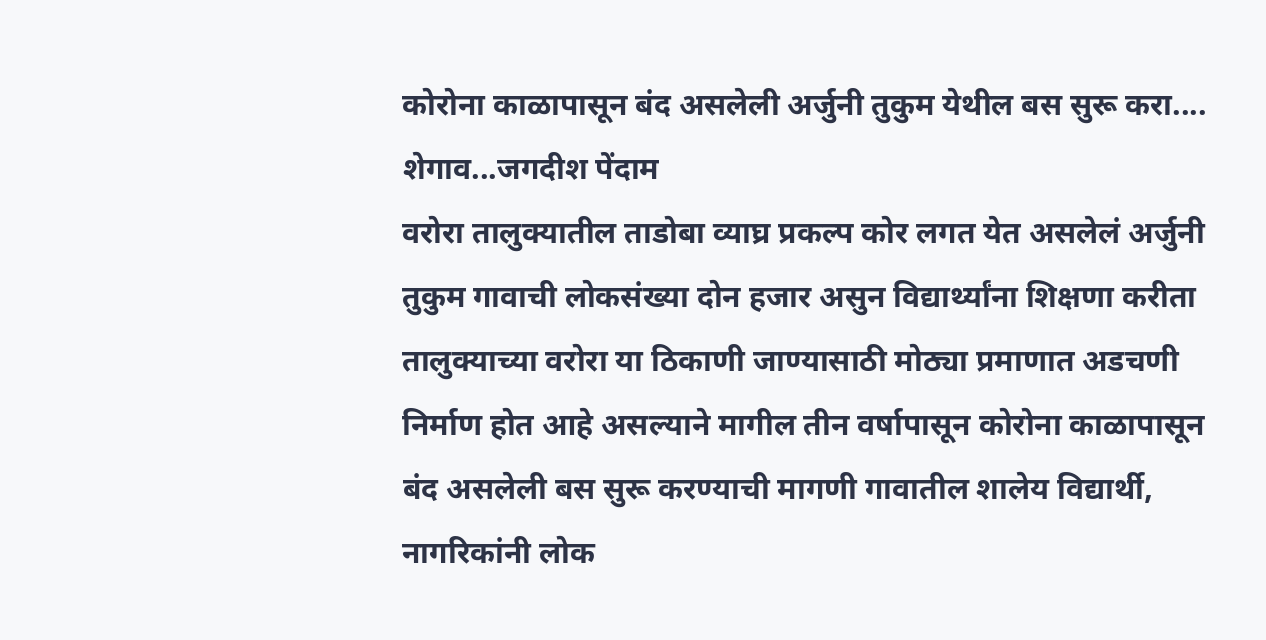कोरोना काळापासून बंद असलेली अर्जुनी तुकुम येथील बस सुरू करा....
शेगाव...जगदीश पेंदाम
वरोरा तालुक्यातील ताडोबा व्याघ्र प्रकल्प कोर लगत येत असलेलं अर्जुनी तुकुम गावाची लोकसंख्या दोन हजार असुन विद्यार्थ्यांना शिक्षणा करीता तालुक्याच्या वरोरा या ठिकाणी जाण्यासाठी मोठ्या प्रमाणात अडचणी निर्माण होत आहे असल्याने मागील तीन वर्षापासून कोरोना काळापासून बंद असलेली बस सुरू करण्याची मागणी गावातील शालेय विद्यार्थी, नागरिकांनी लोक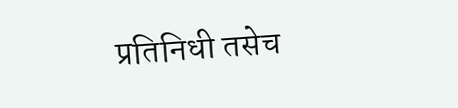प्रतिनिधी तसेच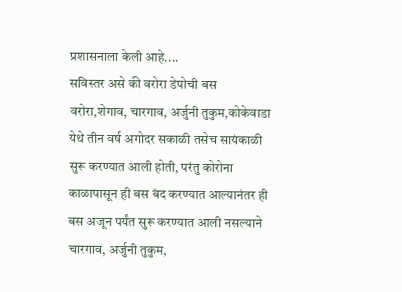प्रशासनाला केली आहे....
सविस्तर असे की वरोरा डेपोची बस वरोरा,शेगाव, चारगाव, अर्जुनी तुकुम,कोकेवाडा येथे तीन वर्ष अगोदर सकाळी तसेच सायंकाळी सुरू करण्यात आली होती, परंतु कोरोना काळापासून ही बस बंद करण्यात आल्यानंतर ही बस अजून पर्यंत सुरू करण्यात आली नसल्याने चारगाव, अर्जुनी तुकुम,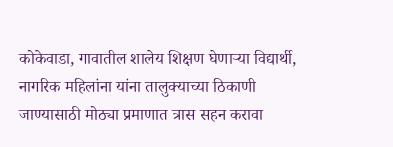कोकेवाडा, गावातील शालेय शिक्षण घेणाऱ्या विद्यार्थी, नागरिक महिलांना यांना तालुक्याच्या ठिकाणी जाण्यासाठी मोठ्या प्रमाणात त्रास सहन करावा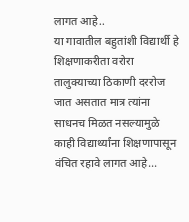लागत आहे..
या गावातील बहुतांशी विद्यार्थी हे शिक्षणाकरीता वरोरा तालुक्याच्या ठिकाणी दररोज जात असतात मात्र त्यांना साधनच मिळत नसल्यामुळे काही विद्यार्थ्यांना शिक्षणापासून वंचित रहावे लागत आहे...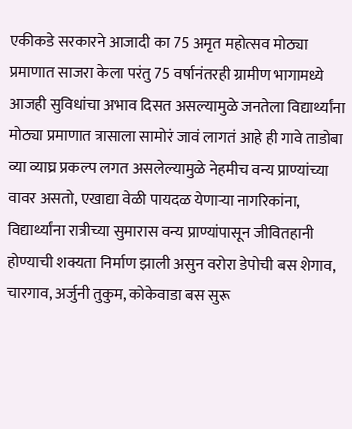एकीकडे सरकारने आजादी का 75 अमृत महोत्सव मोठ्या प्रमाणात साजरा केला परंतु 75 वर्षानंतरही ग्रामीण भागामध्ये आजही सुविधांचा अभाव दिसत असल्यामुळे जनतेला विद्यार्थ्यांना मोठ्या प्रमाणात त्रासाला सामोरं जावं लागतं आहे ही गावे ताडोबा व्या व्याघ्र प्रकल्प लगत असलेल्यामुळे नेहमीच वन्य प्राण्यांच्या वावर असतो, एखाद्या वेळी पायदळ येणाऱ्या नागरिकांना, विद्यार्थ्यांना रात्रीच्या सुमारास वन्य प्राण्यांपासून जीवितहानी होण्याची शक्यता निर्माण झाली असुन वरोरा डेपोची बस शेगाव, चारगाव, अर्जुनी तुकुम, कोकेवाडा बस सुरू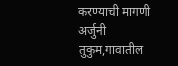करण्याची मागणी अर्जुनी तुकुम,गावातील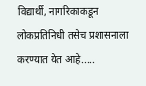विद्यार्थी, नागरिकाकडून लोकप्रतिनिधी तसेच प्रशासनाला करण्यात येत आहे.....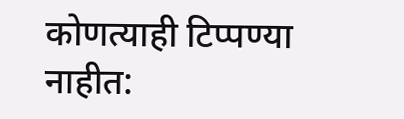कोणत्याही टिप्पण्या नाहीत: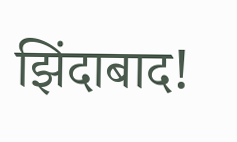झिंदाबाद!